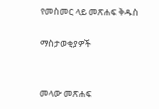የመስመር ላይ መጽሐፍ ቅዱስ

ማስታወቂያዎች


መላው መጽሐፍ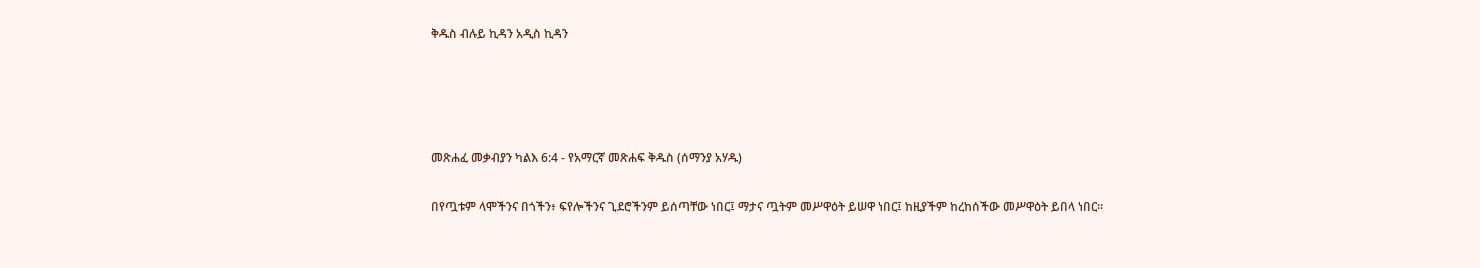ቅዱስ ብሉይ ኪዳን አዲስ ኪዳን




መጽሐፈ መቃብያን ካልእ 6:4 - የአማርኛ መጽሐፍ ቅዱስ (ሰማንያ አሃዱ)

በየጧቱም ላሞችንና በጎችን፥ ፍየሎችንና ጊደሮችንም ይሰጣቸው ነበር፤ ማታና ጧትም መሥዋዕት ይሠዋ ነበር፤ ከዚያችም ከረከሰችው መሥዋዕት ይበላ ነበር።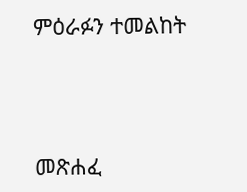ምዕራፉን ተመልከት



መጽሐፈ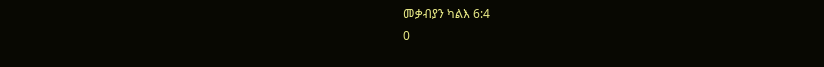መቃብያን ካልእ 6:4
0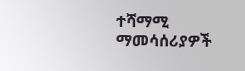ተሻማሚ ማመሳሰሪያዎች